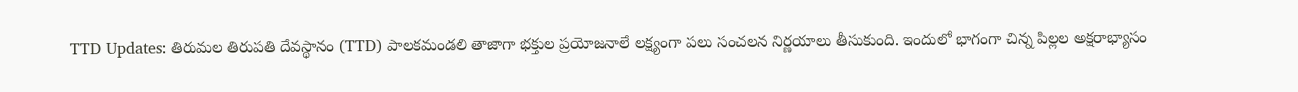TTD Updates: తిరుమల తిరుపతి దేవస్థానం (TTD) పాలకమండలి తాజాగా భక్తుల ప్రయోజనాలే లక్ష్యంగా పలు సంచలన నిర్ణయాలు తీసుకుంది. ఇందులో భాగంగా చిన్న పిల్లల అక్షరాభ్యాసం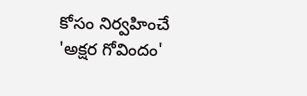కోసం నిర్వహించే 'అక్షర గోవిందం'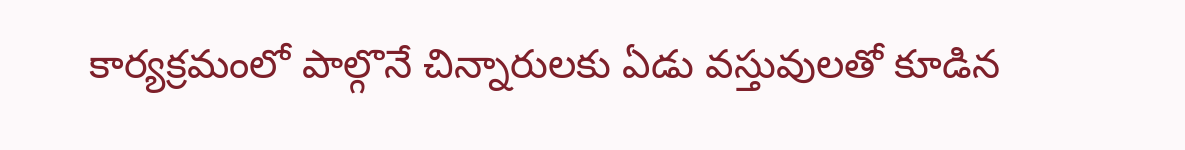కార్యక్రమంలో పాల్గొనే చిన్నారులకు ఏడు వస్తువులతో కూడిన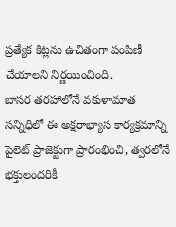ప్రత్యేక కిట్లను ఉచితంగా పంపిణీ చేయాలని నిర్ణయించింది.
బాసర తరహాలోనే వకుళామాత సన్నిధిలో ఈ అక్షరాభ్యాస కార్యక్రమాన్ని పైలెట్ ప్రాజెక్టుగా ప్రారంభించి, త్వరలోనే భక్తులందరికీ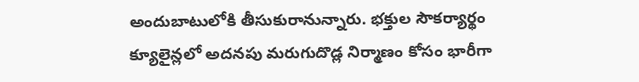అందుబాటులోకి తీసుకురానున్నారు. భక్తుల సౌకర్యార్థం క్యూలైన్లలో అదనపు మరుగుదొడ్ల నిర్మాణం కోసం భారీగా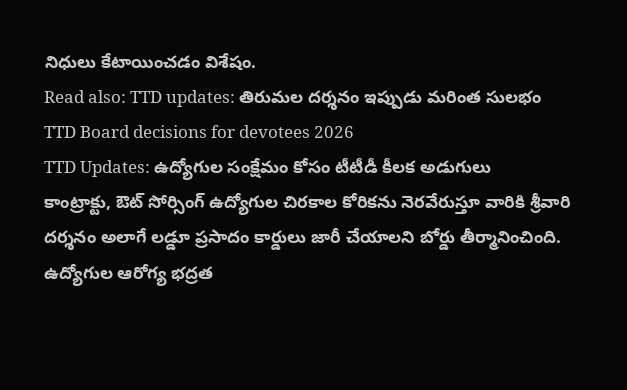నిధులు కేటాయించడం విశేషం.
Read also: TTD updates: తిరుమల దర్శనం ఇప్పుడు మరింత సులభం
TTD Board decisions for devotees 2026
TTD Updates: ఉద్యోగుల సంక్షేమం కోసం టీటీడీ కీలక అడుగులు
కాంట్రాక్టు, ఔట్ సోర్సింగ్ ఉద్యోగుల చిరకాల కోరికను నెరవేరుస్తూ వారికి శ్రీవారి దర్శనం అలాగే లడ్డూ ప్రసాదం కార్డులు జారీ చేయాలని బోర్డు తీర్మానించింది. ఉద్యోగుల ఆరోగ్య భద్రత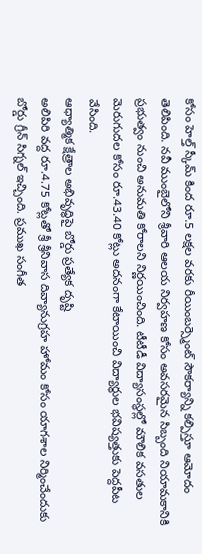కోసం హెల్త్ స్కీమ్ కింద రూ.5 లక్షల వరకు రీయింబర్స్మెంట్ సౌకర్యాన్ని కల్పిస్తూ ఆమోదం తెలిపింది. నవీ ముంబైలోని శ్రీవారి ఆలయ నిర్వహణ కోసం అవసరమైన సిబ్బంది నియామకానికి ప్రభుత్వం నుంచి అనుమతి కోరాలని నిర్ణయించింది. టీటీడీ విద్యాసంస్థల్లో మౌలిక వసతుల మెరుగుదల కోసం రూ.43.40 కోట్లు అదనంగా కేటాయించి విద్యార్థుల భవిష్యత్తుకు పెద్దపీట వేసింది.
ఆధ్యాత్మిక క్షేత్రాల అభివృద్ధిపై బోర్డు ప్రత్యేక దృష్టి
అలిపిరి వద్ద రూ.4.75 కోట్లతో శ్రీ శ్రీనివాస దివ్యానుగ్రహ హోమం కోసం యాగశాల నిర్మించేందుకు బోర్డు గ్రీన్ సిగ్నల్ ఇచ్చింది. ప్రముఖ సంగీత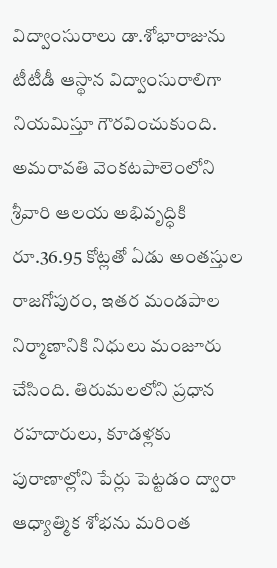విద్వాంసురాలు డా.శోభారాజును టీటీడీ ఆస్థాన విద్వాంసురాలిగా నియమిస్తూ గౌరవించుకుంది. అమరావతి వెంకటపాలెంలోని శ్రీవారి ఆలయ అభివృద్ధికి రూ.36.95 కోట్లతో ఏడు అంతస్తుల రాజగోపురం, ఇతర మండపాల నిర్మాణానికి నిధులు మంజూరు చేసింది. తిరుమలలోని ప్రధాన రహదారులు, కూడళ్లకు పురాణాల్లోని పేర్లు పెట్టడం ద్వారా ఆధ్యాత్మిక శోభను మరింత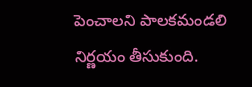పెంచాలని పాలకమండలి నిర్ణయం తీసుకుంది.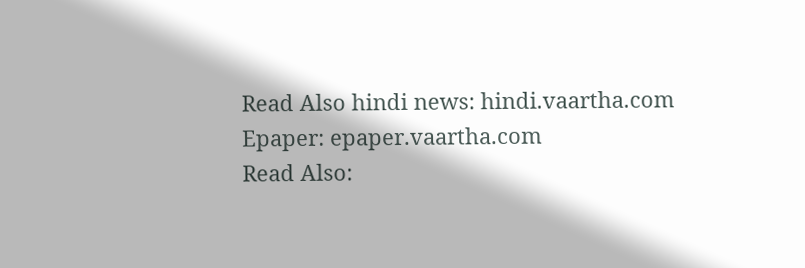Read Also hindi news: hindi.vaartha.com
Epaper: epaper.vaartha.com
Read Also: